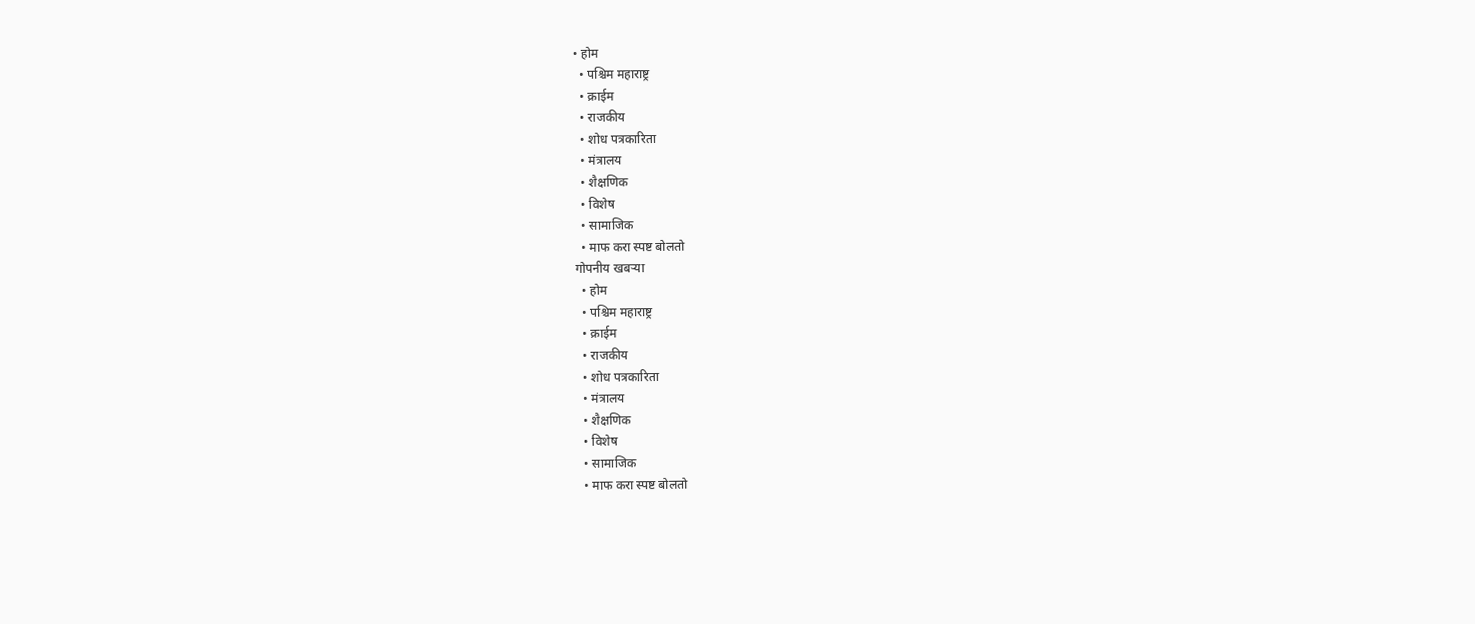• होम
  • पश्चिम महाराष्ट्र
  • क्राईम
  • राजकीय
  • शोध पत्रकारिता
  • मंत्रालय
  • शैक्षणिक
  • विशेष
  • सामाजिक
  • माफ करा स्पष्ट बोलतो
गोपनीय खबऱ्या
  • होम
  • पश्चिम महाराष्ट्र
  • क्राईम
  • राजकीय
  • शोध पत्रकारिता
  • मंत्रालय
  • शैक्षणिक
  • विशेष
  • सामाजिक
  • माफ करा स्पष्ट बोलतो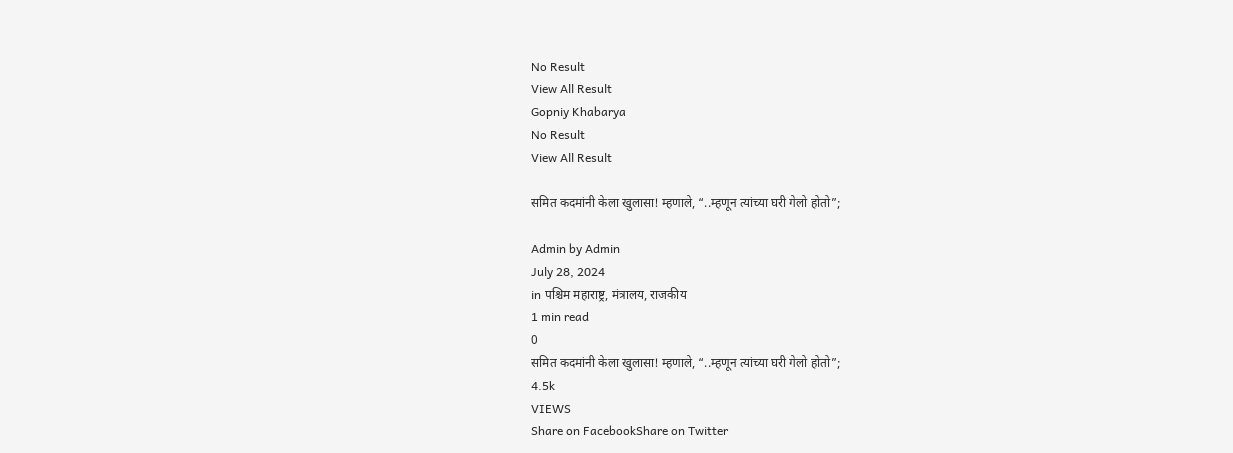No Result
View All Result
Gopniy Khabarya
No Result
View All Result

समित कदमांनी केला खुलासा! म्हणाले, “..म्हणून त्यांच्या घरी गेलो होतो”;

Admin by Admin
July 28, 2024
in पश्चिम महाराष्ट्र, मंत्रालय, राजकीय
1 min read
0
समित कदमांनी केला खुलासा! म्हणाले, “..म्हणून त्यांच्या घरी गेलो होतो”;
4.5k
VIEWS
Share on FacebookShare on Twitter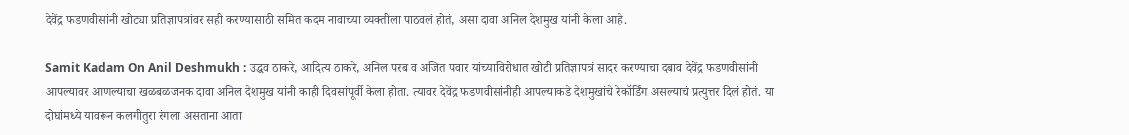देवेंद्र फडणवीसांनी खोट्या प्रतिज्ञापत्रांवर सही करण्यासाठी समित कदम नावाच्या व्यक्तीला पाठवलं होतं, असा दावा अनिल देशमुख यांनी केला आहे.

Samit Kadam On Anil Deshmukh : उद्धव ठाकरे, आदित्य ठाकरे, अनिल परब व अजित पवार यांच्याविरोधात खोटी प्रतिज्ञापत्रं सादर करण्याचा दबाव देवेंद्र फडणवीसांनी आपल्यावर आणल्याचा खळबळजनक दावा अनिल देशमुख यांनी काही दिवसांपूर्वी केला होता. त्यावर देवेंद्र फडणवीसांनीही आपल्याकडे देशमुखांचे रेकॉर्डिंग असल्याचं प्रत्युत्तर दिलं होतं. या दोघांमध्ये यावरून कलगीतुरा रंगला असताना आता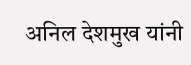अनिल देशमुख यांनी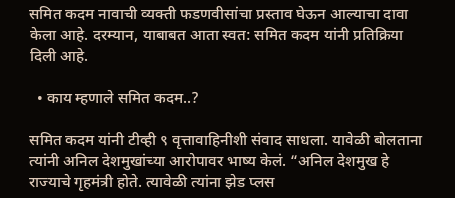समित कदम नावाची व्यक्ती फडणवीसांचा प्रस्ताव घेऊन आल्याचा दावा केला आहे. दरम्यान, याबाबत आता स्वत: समित कदम यांनी प्रतिक्रिया दिली आहे.

  • काय म्हणाले समित कदम..?

समित कदम यांनी टीव्ही ९ वृत्तावाहिनीशी संवाद साधला. यावेळी बोलताना त्यांनी अनिल देशमुखांच्या आरोपावर भाष्य केलं. “अनिल देशमुख हे राज्याचे गृहमंत्री होते. त्यावेळी त्यांना झेड प्लस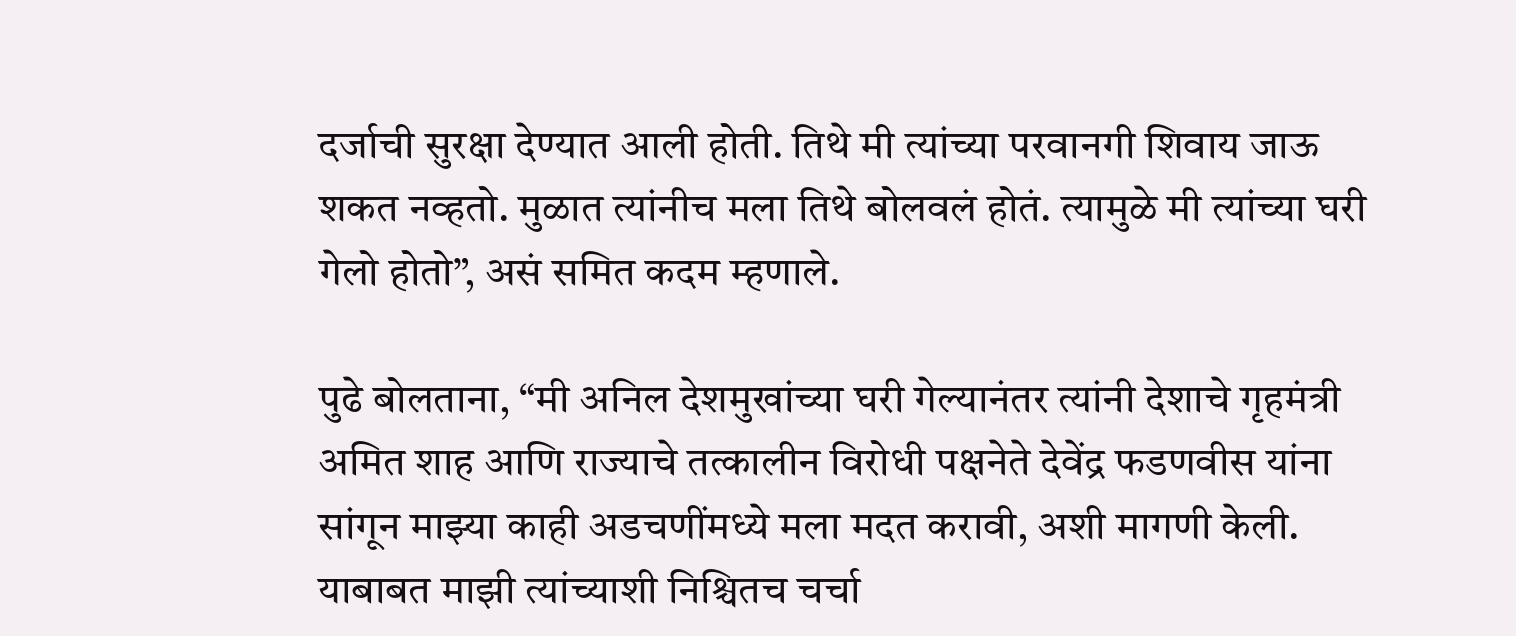दर्जाची सुरक्षा देण्यात आली होती. तिथे मी त्यांच्या परवानगी शिवाय जाऊ शकत नव्हतो. मुळात त्यांनीच मला तिथे बोलवलं होतं. त्यामुळे मी त्यांच्या घरी गेलो होतो”, असं समित कदम म्हणाले.

पुढे बोलताना, “मी अनिल देशमुखांच्या घरी गेल्यानंतर त्यांनी देशाचे गृहमंत्री अमित शाह आणि राज्याचे तत्कालीन विरोधी पक्षनेते देवेंद्र फडणवीस यांना सांगून माझ्या काही अडचणींमध्ये मला मदत करावी, अशी मागणी केली. याबाबत माझी त्यांच्याशी निश्चितच चर्चा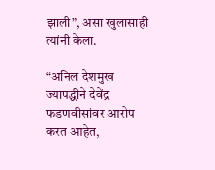झाली”, असा खुलासाही त्यांनी केला.

“अनिल देशमुख ज्यापद्धीने देवेंद्र फडणवीसांवर आरोप करत आहेत,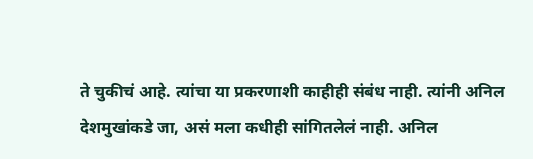ते चुकीचं आहे. त्यांचा या प्रकरणाशी काहीही संबंध नाही. त्यांनी अनिल देशमुखांकडे जा, असं मला कधीही सांगितलेलं नाही. अनिल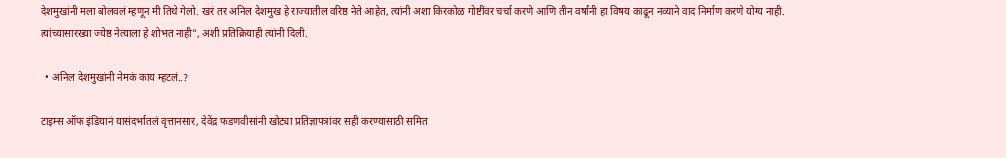देशमुखांनी मला बोलवलं म्हणून मी तिथे गेलो. खरं तर अनिल देशमुख हे राज्यातील वरिष्ठ नेते आहेत, त्यांनी अशा किरकोळ गोष्टींवर चर्चा करणे आणि तीन वर्षांनी हा विषय काढून नव्याने वाद निर्माण करणे योग्य नाही. त्यांच्यासारख्या ज्येष्ठ नेत्याला हे शोभत नाही”, अशी प्रतिक्रियाही त्यांनी दिली.

  • अनिल देशमुखांनी नेमकं काय म्हटलं..?

टाइम्स ऑफ इंडियानं यासंदर्भातलं वृत्तानसार, देवेंद्र फडणवीसांनी खोट्या प्रतिज्ञापत्रांवर सही करण्यासाठी समित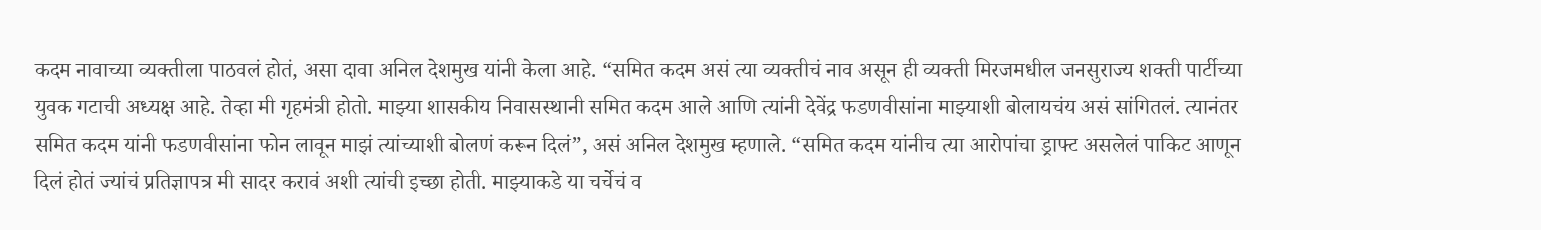कदम नावाच्या व्यक्तीला पाठवलं होतं, असा दावा अनिल देशमुख यांनी केला आहे. “समित कदम असं त्या व्यक्तीचं नाव असून ही व्यक्ती मिरजमधील जनसुराज्य शक्ती पार्टीच्या युवक गटाची अध्यक्ष आहे. तेव्हा मी गृहमंत्री होतो. माझ्या शासकीय निवासस्थानी समित कदम आले आणि त्यांनी देवेंद्र फडणवीसांना माझ्याशी बोलायचंय असं सांगितलं. त्यानंतर समित कदम यांनी फडणवीसांना फोन लावून माझं त्यांच्याशी बोलणं करून दिलं”, असं अनिल देशमुख म्हणाले. “समित कदम यांनीच त्या आरोपांचा ड्राफ्ट असलेलं पाकिट आणून दिलं होतं ज्यांचं प्रतिज्ञापत्र मी सादर करावं अशी त्यांची इच्छा होती. माझ्याकडे या चर्चेचं व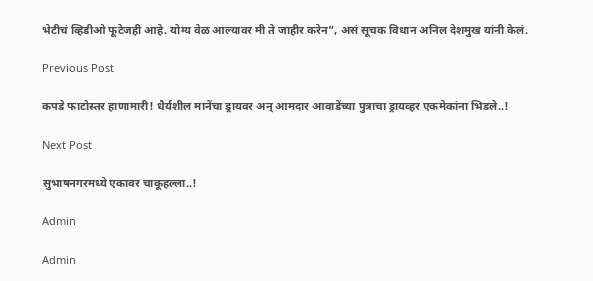भेटीचं व्हिडीओ फूटेजही आहे. योग्य वेळ आल्यावर मी ते जाहीर करेन”, असं सूचक विधान अनिल देशमुख यांनी केलं.

Previous Post

कपडे फाटोस्तर हाणामारी! धैर्यशील मानेंचा ड्रायवर अन् आमदार आवाडेंच्या पुत्राचा ड्रायव्हर एकमेकांना भिडले..!

Next Post

सुभाषनगरमध्ये एकावर चाकूहल्ला..!

Admin

Admin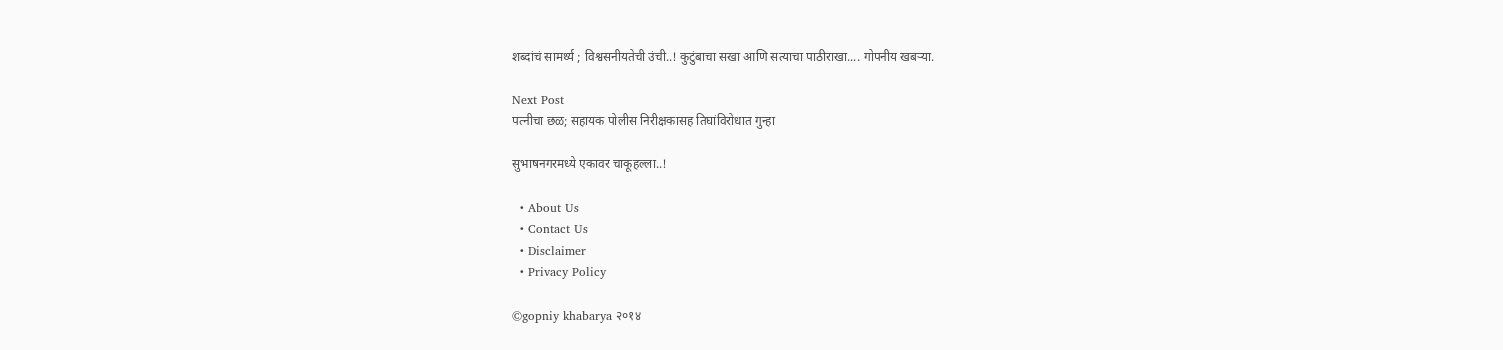शब्दांचं सामर्थ्य ; विश्वसनीयतेची उंची..! कुटुंबाचा सखा आणि सत्याचा पाठीराखा.... गोपनीय खबऱ्या.

Next Post
पत्नीचा छळ; सहायक पोलीस निरीक्षकासह तिघांविरोधात गुन्हा

सुभाषनगरमध्ये एकावर चाकूहल्ला..!

  • About Us
  • Contact Us
  • Disclaimer
  • Privacy Policy

©gopniy khabarya २०१४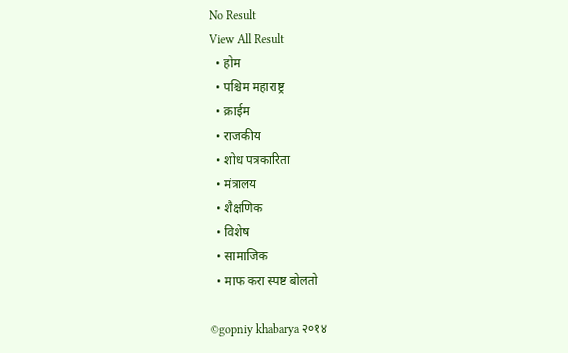No Result
View All Result
  • होम
  • पश्चिम महाराष्ट्र
  • क्राईम
  • राजकीय
  • शोध पत्रकारिता
  • मंत्रालय
  • शैक्षणिक
  • विशेष
  • सामाजिक
  • माफ करा स्पष्ट बोलतो

©gopniy khabarya २०१४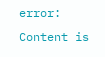error: Content is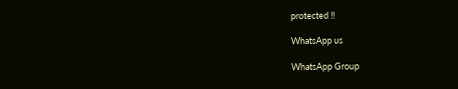protected !!

WhatsApp us

WhatsApp Group